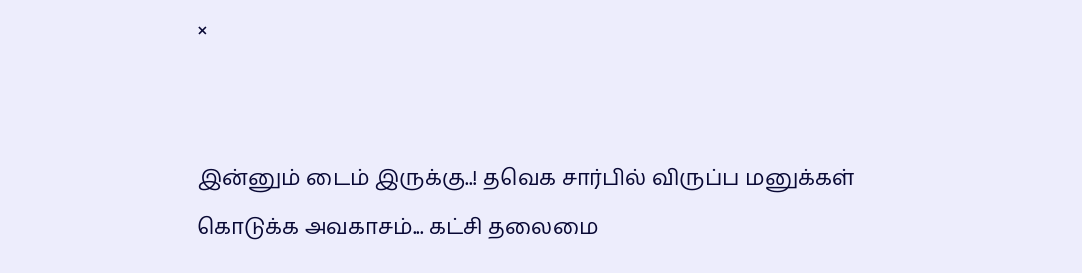×


இன்னும் டைம் இருக்கு..! தவெக சார்பில் விருப்ப மனுக்கள் கொடுக்க அவகாசம்... கட்சி தலைமை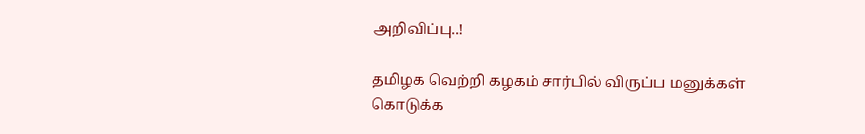அறிவிப்பு..!

தமிழக வெற்றி கழகம் சார்பில் விருப்ப மனுக்கள் கொடுக்க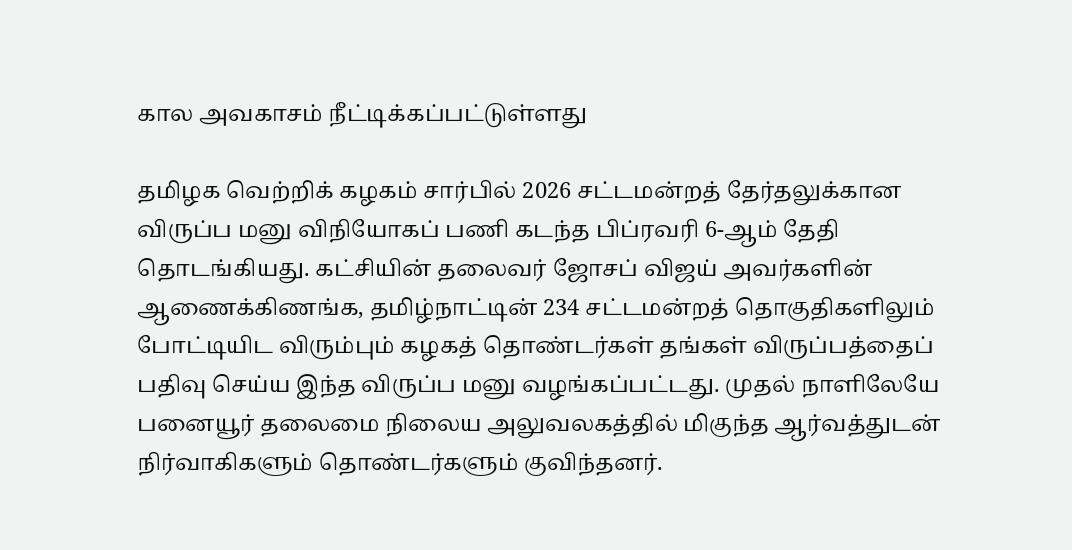கால அவகாசம் நீட்டிக்கப்பட்டுள்ளது

தமிழக வெற்றிக் கழகம் சார்பில் 2026 சட்டமன்றத் தேர்தலுக்கான விருப்ப மனு விநியோகப் பணி கடந்த பிப்ரவரி 6-ஆம் தேதி தொடங்கியது. கட்சியின் தலைவர் ஜோசப் விஜய் அவர்களின் ஆணைக்கிணங்க, தமிழ்நாட்டின் 234 சட்டமன்றத் தொகுதிகளிலும் போட்டியிட விரும்பும் கழகத் தொண்டர்கள் தங்கள் விருப்பத்தைப் பதிவு செய்ய இந்த விருப்ப மனு வழங்கப்பட்டது. முதல் நாளிலேயே பனையூர் தலைமை நிலைய அலுவலகத்தில் மிகுந்த ஆர்வத்துடன் நிர்வாகிகளும் தொண்டர்களும் குவிந்தனர்.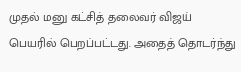முதல் மனு கட்சித் தலைவர் விஜய் பெயரில் பெறப்பட்டது. அதைத் தொடர்ந்து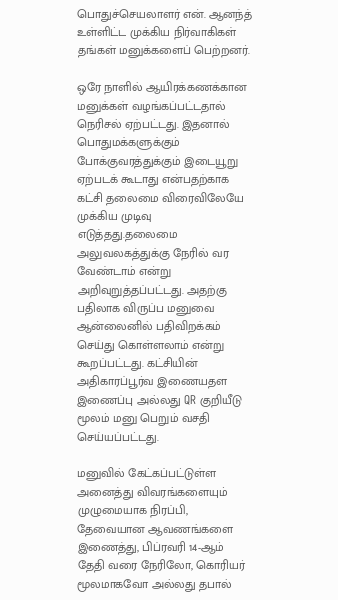பொதுச்செயலாளர் என். ஆனந்த் உள்ளிட்ட முக்கிய நிர்வாகிகள் தங்கள் மனுக்களைப் பெற்றனர்.

ஒரே நாளில் ஆயிரக்கணக்கான மனுக்கள் வழங்கப்பட்டதால் நெரிசல் ஏற்பட்டது. இதனால் பொதுமக்களுக்கும் போக்குவரத்துக்கும் இடையூறு ஏற்படக் கூடாது என்பதற்காக கட்சி தலைமை விரைவிலேயே முக்கிய முடிவு எடுத்தது.தலைமை அலுவலகத்துக்கு நேரில் வர வேண்டாம் என்று அறிவுறுத்தப்பட்டது. அதற்கு பதிலாக விருப்ப மனுவை ஆன்லைனில் பதிவிறக்கம் செய்து கொள்ளலாம் என்று கூறப்பட்டது. கட்சியின் அதிகாரப்பூர்வ இணையதள இணைப்பு அல்லது QR குறியீடு மூலம் மனு பெறும் வசதி செய்யப்பட்டது.

மனுவில் கேட்கப்பட்டுள்ள அனைத்து விவரங்களையும் முழுமையாக நிரப்பி, தேவையான ஆவணங்களை இணைத்து, பிப்ரவரி 14-ஆம் தேதி வரை நேரிலோ, கொரியர் மூலமாகவோ அல்லது தபால்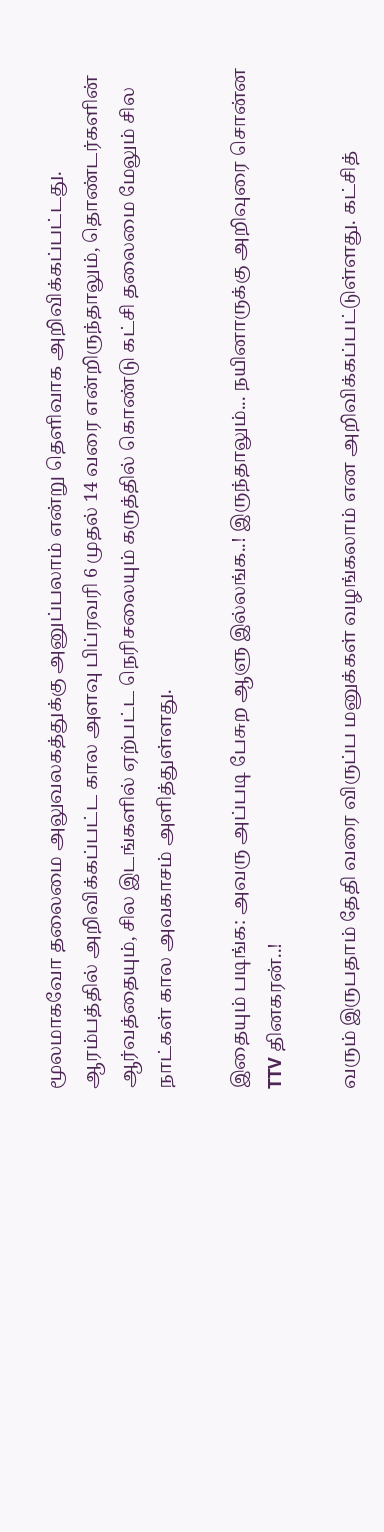மூலமாகவோ தலைமை அலுவலகத்துக்கு அனுப்பலாம் என்று தெளிவாக அறிவிக்கப்பட்டது. ஆரம்பத்தில் அறிவிக்கப்பட்ட கால அளவு பிப்ரவரி 6 முதல் 14 வரை என்றிருந்தாலும், தொண்டர்களின் ஆர்வத்தையும், சில இடங்களில் ஏற்பட்ட நெரிசலையும் கருத்தில் கொண்டு கட்சி தலைமை மேலும் சில நாட்கள் கால அவகாசம் அளித்துள்ளது.

இதையும் படிங்க: அவரு அப்படி பேசுற ஆளு இல்லங்க..! இருந்தாலும்... நயினாருக்கு அறிவுரை சொன்ன TTV தினகரன்..!

வரும் இருபதாம் தேதி வரை விருப்ப மனுக்கள் வழங்கலாம் என அறிவிக்கப்பட்டுள்ளது. கட்சித்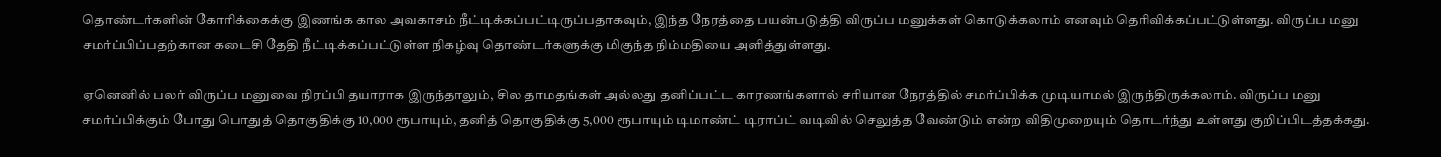தொண்டர்களின் கோரிக்கைக்கு இணங்க கால அவகாசம் நீட்டிக்கப்பட்டிருப்பதாகவும், இந்த நேரத்தை பயன்படுத்தி விருப்ப மனுக்கள் கொடுக்கலாம் எனவும் தெரிவிக்கப்பட்டுள்ளது. விருப்ப மனு சமர்ப்பிப்பதற்கான கடைசி தேதி நீட்டிக்கப்பட்டுள்ள நிகழ்வு தொண்டர்களுக்கு மிகுந்த நிம்மதியை அளித்துள்ளது.

ஏனெனில் பலர் விருப்ப மனுவை நிரப்பி தயாராக இருந்தாலும், சில தாமதங்கள் அல்லது தனிப்பட்ட காரணங்களால் சரியான நேரத்தில் சமர்ப்பிக்க முடியாமல் இருந்திருக்கலாம். விருப்ப மனு சமர்ப்பிக்கும் போது பொதுத் தொகுதிக்கு 10,000 ரூபாயும், தனித் தொகுதிக்கு 5,000 ரூபாயும் டிமாண்ட் டிராப்ட் வடிவில் செலுத்த வேண்டும் என்ற விதிமுறையும் தொடர்ந்து உள்ளது குறிப்பிடத்தக்கது.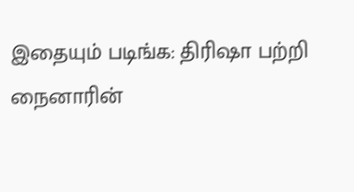இதையும் படிங்க: திரிஷா பற்றி நைனாரின்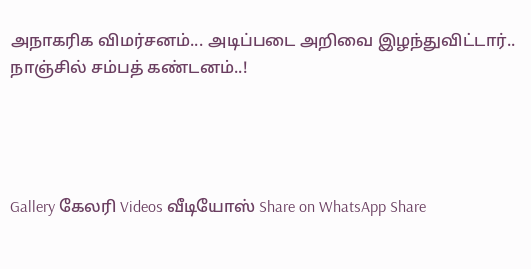அநாகரிக விமர்சனம்... அடிப்படை அறிவை இழந்துவிட்டார்.. நாஞ்சில் சம்பத் கண்டனம்..!




Gallery கேலரி Videos வீடியோஸ் Share on WhatsApp Share